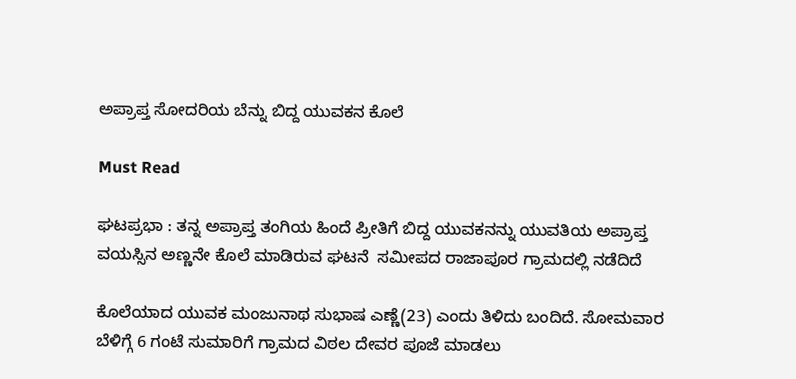ಅಪ್ರಾಪ್ತ ಸೋದರಿಯ ಬೆನ್ನು ಬಿದ್ದ ಯುವಕನ ಕೊಲೆ

Must Read

ಘಟಪ್ರಭಾ : ತನ್ನ ಅಪ್ರಾಪ್ತ ತಂಗಿಯ ಹಿಂದೆ ಪ್ರೀತಿಗೆ ಬಿದ್ದ ಯುವಕನನ್ನು ಯುವತಿಯ ಅಪ್ರಾಪ್ತ ವಯಸ್ಸಿನ ಅಣ್ಣನೇ ಕೊಲೆ ಮಾಡಿರುವ ಘಟನೆ  ಸಮೀಪದ ರಾಜಾಪೂರ ಗ್ರಾಮದಲ್ಲಿ ನಡೆದಿದೆ

ಕೊಲೆಯಾದ ಯುವಕ ಮಂಜುನಾಥ ಸುಭಾಷ ಎಣ್ಣೆ(23) ಎಂದು ತಿಳಿದು ಬಂದಿದೆ. ಸೋಮವಾರ ಬೆಳಿಗ್ಗೆ 6 ಗಂಟೆ ಸುಮಾರಿಗೆ ಗ್ರಾಮದ ವಿಠಲ ದೇವರ ಪೂಜೆ ಮಾಡಲು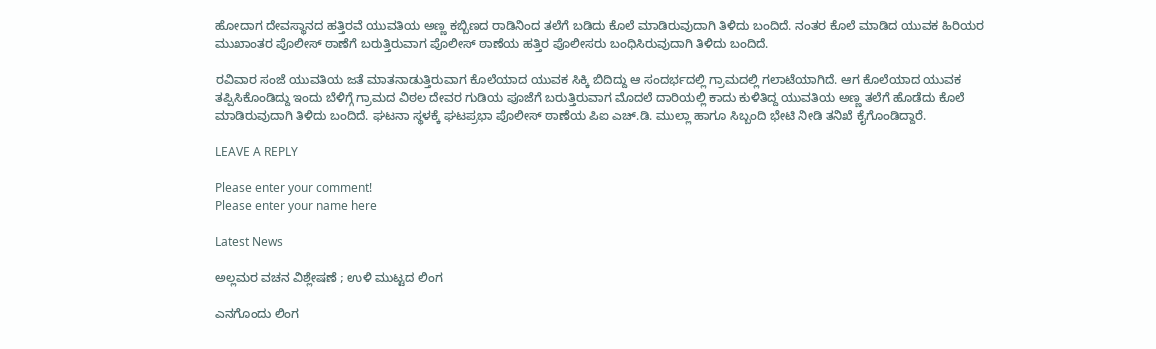ಹೋದಾಗ ದೇವಸ್ಥಾನದ ಹತ್ತಿರವೆ ಯುವತಿಯ ಅಣ್ಣ ಕಬ್ಬಿಣದ ರಾಡಿನಿಂದ ತಲೆಗೆ ಬಡಿದು ಕೊಲೆ ಮಾಡಿರುವುದಾಗಿ ತಿಳಿದು ಬಂದಿದೆ. ನಂತರ ಕೊಲೆ ಮಾಡಿದ ಯುವಕ ಹಿರಿಯರ ಮುಖಾಂತರ ಪೊಲೀಸ್‌ ಠಾಣೆಗೆ ಬರುತ್ತಿರುವಾಗ ಪೊಲೀಸ್ ಠಾಣೆಯ ಹತ್ತಿರ ಪೊಲೀಸರು ಬಂಧಿಸಿರುವುದಾಗಿ ತಿಳಿದು ಬಂದಿದೆ.

ರವಿವಾರ ಸಂಜೆ ಯುವತಿಯ ಜತೆ ಮಾತನಾಡುತ್ತಿರುವಾಗ ಕೊಲೆಯಾದ ಯುವಕ ಸಿಕ್ಕಿ ಬಿದಿದ್ದು ಆ ಸಂದರ್ಭದಲ್ಲಿ ಗ್ರಾಮದಲ್ಲಿ ಗಲಾಟೆಯಾಗಿದೆ. ಆಗ ಕೊಲೆಯಾದ ಯುವಕ ತಪ್ಪಿಸಿಕೊಂಡಿದ್ದು ಇಂದು ಬೆಳಿಗ್ಗೆ ಗ್ರಾಮದ ವಿಠಲ ದೇವರ ಗುಡಿಯ ಪೂಜೆಗೆ ಬರುತ್ತಿರುವಾಗ ಮೊದಲೆ ದಾರಿಯಲ್ಲಿ ಕಾದು ಕುಳಿತಿದ್ದ ಯುವತಿಯ ಅಣ್ಣ ತಲೆಗೆ ಹೊಡೆದು ಕೊಲೆ ಮಾಡಿರುವುದಾಗಿ ತಿಳಿದು ಬಂದಿದೆ. ಘಟನಾ ಸ್ಥಳಕ್ಕೆ ಘಟಪ್ರಭಾ ಪೊಲೀಸ್ ಠಾಣೆಯ ಪಿಐ ಎಚ್.ಡಿ. ಮುಲ್ಲಾ ಹಾಗೂ ಸಿಬ್ಬಂದಿ ಭೇಟಿ ನೀಡಿ ತನಿಖೆ ಕೈಗೊಂಡಿದ್ದಾರೆ.

LEAVE A REPLY

Please enter your comment!
Please enter your name here

Latest News

ಅಲ್ಲಮರ ವಚನ ವಿಶ್ಲೇಷಣೆ ; ಉಳಿ ಮುಟ್ಟದ ಲಿಂಗ

ಎನಗೊಂದು ಲಿಂಗ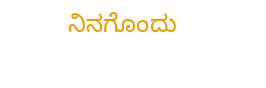ನಿನಗೊಂದು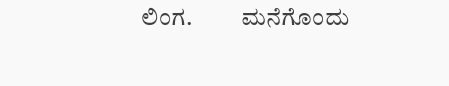ಲಿಂಗ.          ಮನೆಗೊಂದು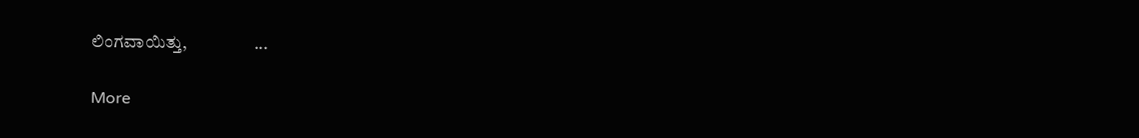ಲಿಂಗವಾಯಿತ್ತು,                   ...

More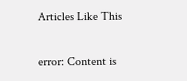Articles Like This

error: Content is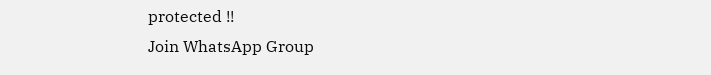protected !!
Join WhatsApp Group